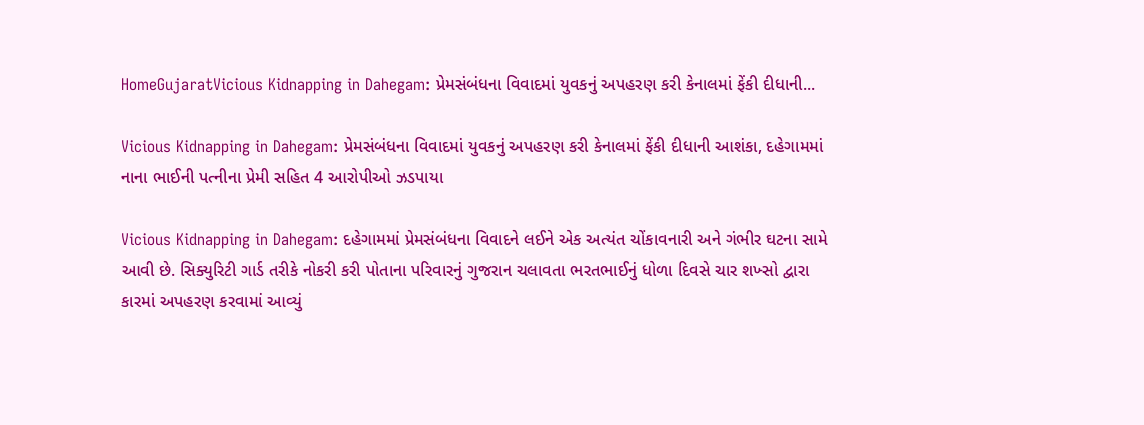HomeGujaratVicious Kidnapping in Dahegam: પ્રેમસંબંધના વિવાદમાં યુવકનું અપહરણ કરી કેનાલમાં ફેંકી દીધાની...

Vicious Kidnapping in Dahegam: પ્રેમસંબંધના વિવાદમાં યુવકનું અપહરણ કરી કેનાલમાં ફેંકી દીધાની આશંકા, દહેગામમાં નાના ભાઈની પત્નીના પ્રેમી સહિત 4 આરોપીઓ ઝડપાયા

Vicious Kidnapping in Dahegam: દહેગામમાં પ્રેમસંબંધના વિવાદને લઈને એક અત્યંત ચોંકાવનારી અને ગંભીર ઘટના સામે આવી છે. સિક્યુરિટી ગાર્ડ તરીકે નોકરી કરી પોતાના પરિવારનું ગુજરાન ચલાવતા ભરતભાઈનું ધોળા દિવસે ચાર શખ્સો દ્વારા કારમાં અપહરણ કરવામાં આવ્યું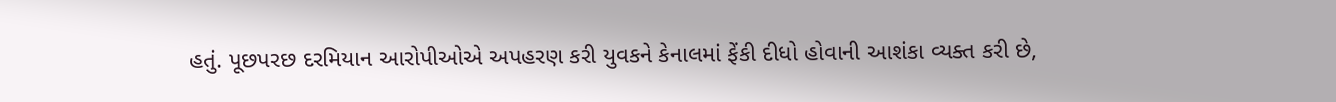હતું. પૂછપરછ દરમિયાન આરોપીઓએ અપહરણ કરી યુવકને કેનાલમાં ફેંકી દીધો હોવાની આશંકા વ્યક્ત કરી છે,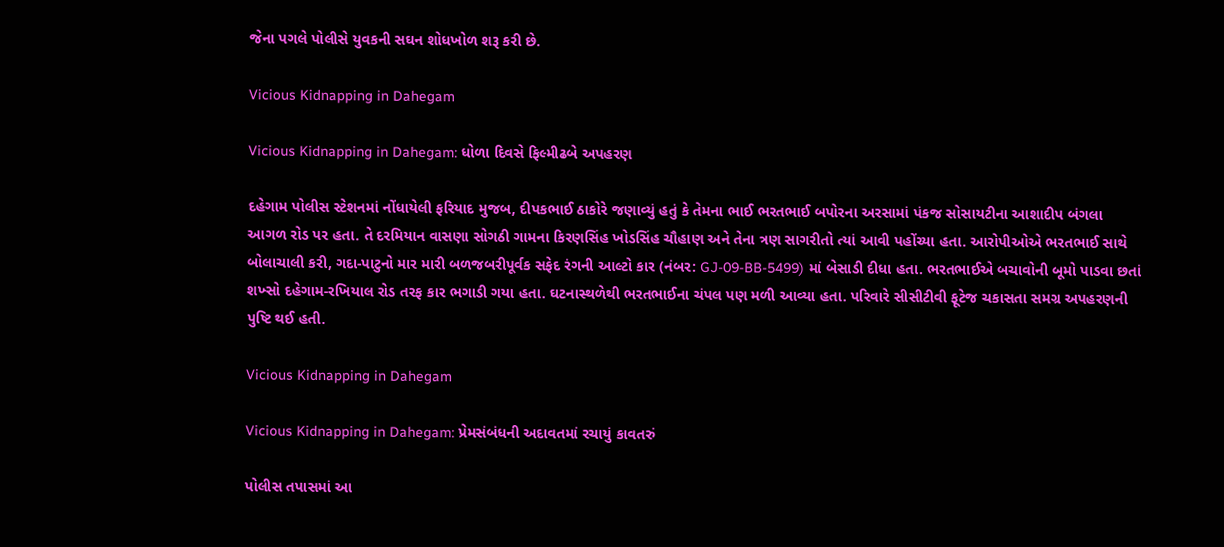જેના પગલે પોલીસે યુવકની સઘન શોધખોળ શરૂ કરી છે.

Vicious Kidnapping in Dahegam

Vicious Kidnapping in Dahegam: ધોળા દિવસે ફિલ્મીઢબે અપહરણ

દહેગામ પોલીસ સ્ટેશનમાં નોંધાયેલી ફરિયાદ મુજબ, દીપકભાઈ ઠાકોરે જણાવ્યું હતું કે તેમના ભાઈ ભરતભાઈ બપોરના અરસામાં પંકજ સોસાયટીના આશાદીપ બંગલા આગળ રોડ પર હતા. તે દરમિયાન વાસણા સોગઠી ગામના કિરણસિંહ ખોડસિંહ ચૌહાણ અને તેના ત્રણ સાગરીતો ત્યાં આવી પહોંચ્યા હતા. આરોપીઓએ ભરતભાઈ સાથે બોલાચાલી કરી, ગદા-પાટુનો માર મારી બળજબરીપૂર્વક સફેદ રંગની આલ્ટો કાર (નંબર: GJ-09-BB-5499) માં બેસાડી દીધા હતા. ભરતભાઈએ બચાવોની બૂમો પાડવા છતાં શખ્સો દહેગામ-રખિયાલ રોડ તરફ કાર ભગાડી ગયા હતા. ઘટનાસ્થળેથી ભરતભાઈના ચંપલ પણ મળી આવ્યા હતા. પરિવારે સીસીટીવી ફૂટેજ ચકાસતા સમગ્ર અપહરણની પુષ્ટિ થઈ હતી.

Vicious Kidnapping in Dahegam

Vicious Kidnapping in Dahegam: પ્રેમસંબંધની અદાવતમાં રચાયું કાવતરું

પોલીસ તપાસમાં આ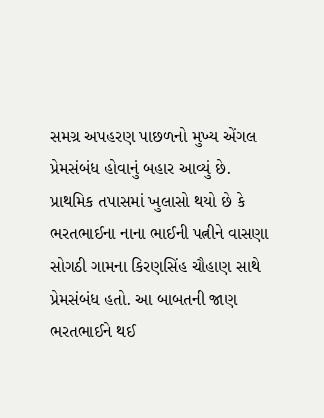સમગ્ર અપહરણ પાછળનો મુખ્ય એંગલ પ્રેમસંબંધ હોવાનું બહાર આવ્યું છે. પ્રાથમિક તપાસમાં ખુલાસો થયો છે કે ભરતભાઈના નાના ભાઈની પત્નીને વાસણા સોગઠી ગામના કિરણસિંહ ચૌહાણ સાથે પ્રેમસંબંધ હતો. આ બાબતની જાણ ભરતભાઈને થઈ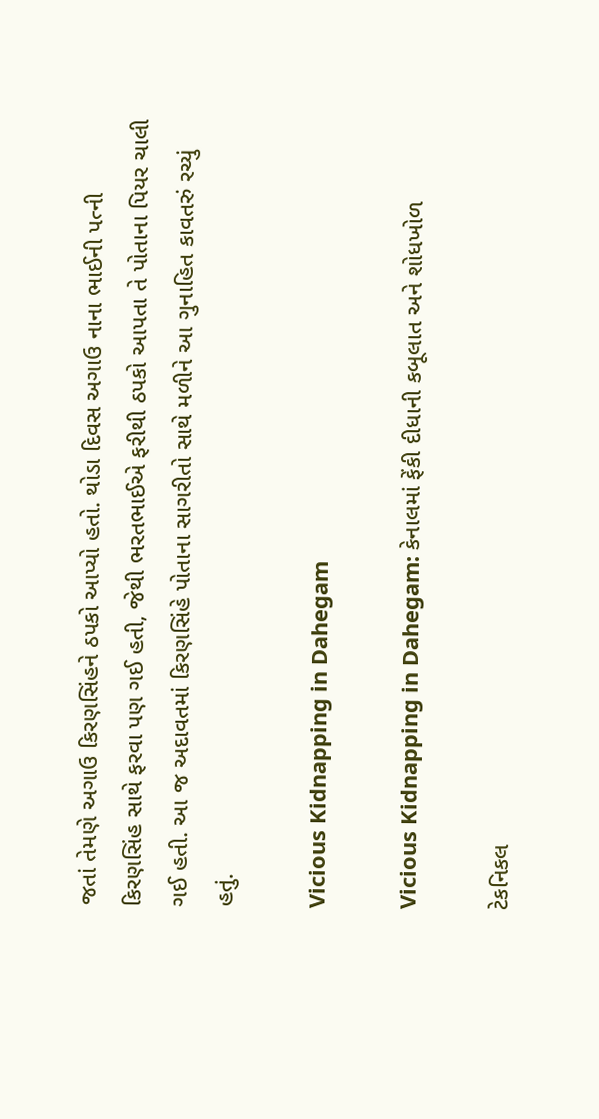જતાં તેમણે અગાઉ કિરણસિંહને ઠપકો આપ્યો હતો. થોડા દિવસ અગાઉ નાના ભાઈની પત્ની કિરણસિંહ સાથે ફરવા પણ ગઈ હતી, જેથી ભરતભાઈએ ફરીથી ઠપકો આપતા તે પોતાના પિયર ચાલી ગઈ હતી. આ જ અદાવતમાં કિરણસિંહે પોતાના સાગરીતો સાથે મળીને આ ગુનાહિત કાવતરું રચ્યું હતું.

Vicious Kidnapping in Dahegam

Vicious Kidnapping in Dahegam: કેનાલમાં ફેંકી દીધાની કબૂલાત અને શોધખોળ

ટેકનિકલ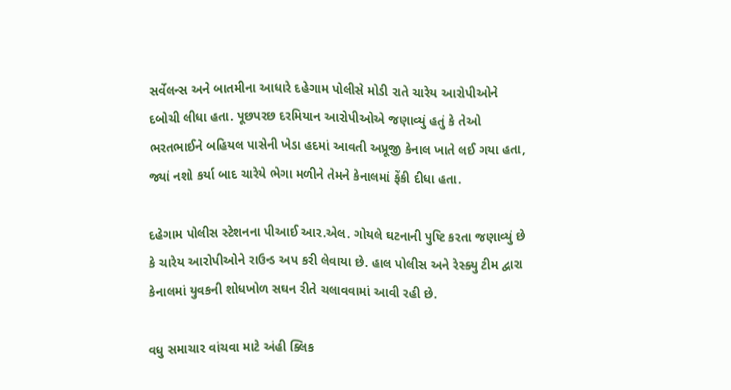સર્વેલન્સ અને બાતમીના આધારે દહેગામ પોલીસે મોડી રાતે ચારેય આરોપીઓને દબોચી લીધા હતા. પૂછપરછ દરમિયાન આરોપીઓએ જણાવ્યું હતું કે તેઓ ભરતભાઈને બહિયલ પાસેની ખેડા હદમાં આવતી અપ્રૂજી કેનાલ ખાતે લઈ ગયા હતા, જ્યાં નશો કર્યા બાદ ચારેયે ભેગા મળીને તેમને કેનાલમાં ફેંકી દીધા હતા.

દહેગામ પોલીસ સ્ટેશનના પીઆઈ આર.એલ. ગોયલે ઘટનાની પુષ્ટિ કરતા જણાવ્યું છે કે ચારેય આરોપીઓને રાઉન્ડ અપ કરી લેવાયા છે. હાલ પોલીસ અને રેસ્ક્યુ ટીમ દ્વારા કેનાલમાં યુવકની શોધખોળ સઘન રીતે ચલાવવામાં આવી રહી છે.

વધુ સમાચાર વાંચવા માટે અંહી ક્લિક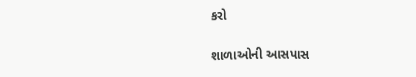કરો

શાળાઓની આસપાસ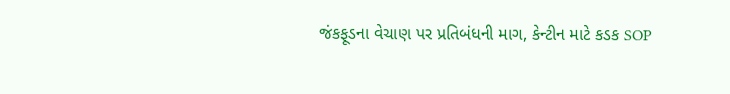જંકફૂડના વેચાણ પર પ્રતિબંધની માગ, કેન્ટીન માટે કડક SOP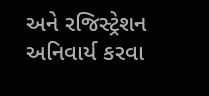અને રજિસ્ટ્રેશન અનિવાર્ય કરવા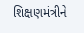શિક્ષણમંત્રીને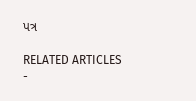પત્ર

RELATED ARTICLES
-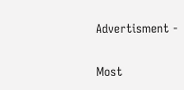Advertisment -

Most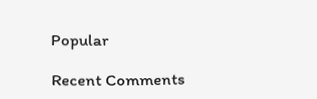Popular

Recent Comments